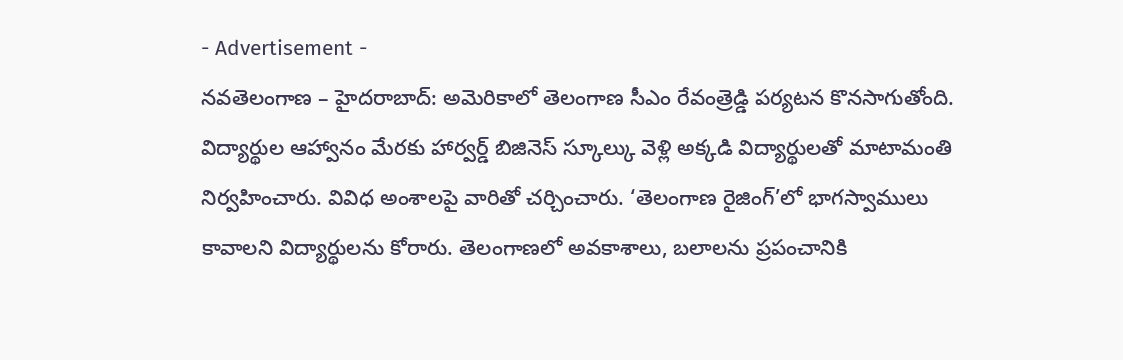- Advertisement -
నవతెలంగాణ – హైదరాబాద్: అమెరికాలో తెలంగాణ సీఎం రేవంత్రెడ్డి పర్యటన కొనసాగుతోంది. విద్యార్థుల ఆహ్వానం మేరకు హార్వర్డ్ బిజినెస్ స్కూల్కు వెళ్లి అక్కడి విద్యార్థులతో మాటామంతి నిర్వహించారు. వివిధ అంశాలపై వారితో చర్చించారు. ‘తెలంగాణ రైజింగ్’లో భాగస్వాములు కావాలని విద్యార్థులను కోరారు. తెలంగాణలో అవకాశాలు, బలాలను ప్రపంచానికి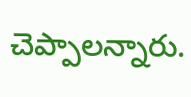చెప్పాలన్నారు.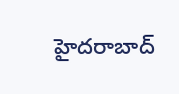హైదరాబాద్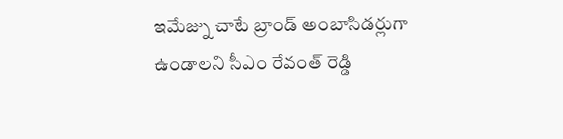ఇమేజ్ను చాటే బ్రాండ్ అంబాసిడర్లుగా ఉండాలని సీఎం రేవంత్ రెడ్డి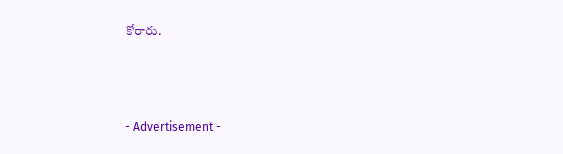కోరారు.



- Advertisement -